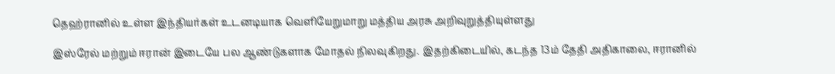தெஹ்ரானில் உள்ள இந்தியர்கள் உடனடியாக வெளியேறுமாறு மத்திய அரசு அறிவுறுத்தியுள்ளது

இஸ்ரேல் மற்றும் ஈரான் இடையே பல ஆண்டுகளாக மோதல் நிலவுகிறது. இதற்கிடையில், கடந்த 13ம் தேதி அதிகாலை, ஈரானில்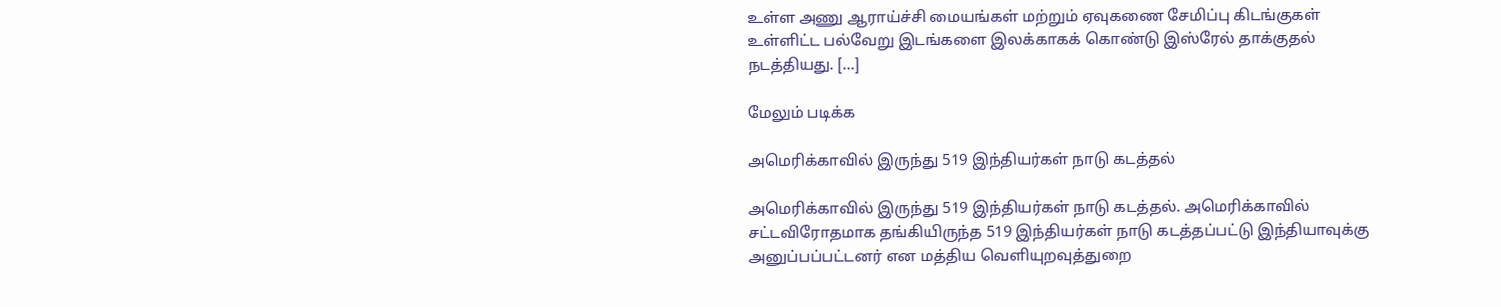உள்ள அணு ஆராய்ச்சி மையங்கள் மற்றும் ஏவுகணை சேமிப்பு கிடங்குகள் உள்ளிட்ட பல்வேறு இடங்களை இலக்காகக் கொண்டு இஸ்ரேல் தாக்குதல் நடத்தியது. […]

மேலும் படிக்க

அமெரிக்காவில் இருந்து 519 இந்தியர்கள் நாடு கடத்தல்

அமெரிக்காவில் இருந்து 519 இந்தியர்கள் நாடு கடத்தல். அமெரிக்காவில் சட்டவிரோதமாக தங்கியிருந்த 519 இந்தியர்கள் நாடு கடத்தப்பட்டு இந்தியாவுக்கு அனுப்பப்பட்டனர் என மத்திய வெளியுறவுத்துறை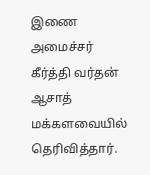இணை அமைச்சர் கீர்த்தி வர்தன் ஆசாத் மக்களவையில் தெரிவித்தார்.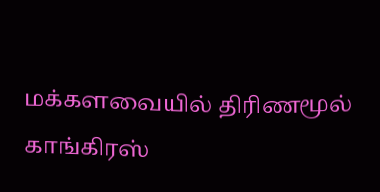மக்களவையில் திரிணமூல் காங்கிரஸ்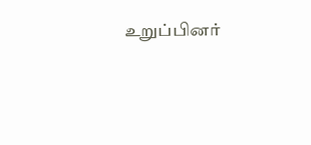உறுப்பினர்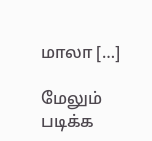மாலா […]

மேலும் படிக்க